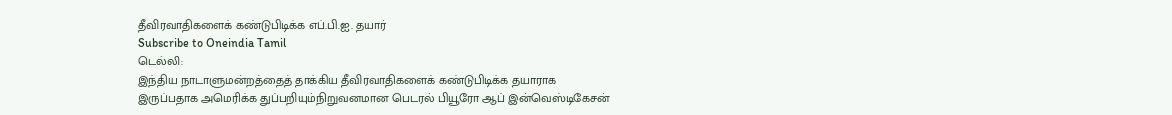தீவிரவாதிகளைக் கண்டுபிடிக்க எப்.பி.ஐ. தயார்
Subscribe to Oneindia Tamil
டெல்லி:
இந்திய நாடாளுமன்றத்தைத் தாக்கிய தீவிரவாதிகளைக் கண்டுபிடிக்க தயாராக இருப்பதாக அமெரிக்க துப்பறியும்நிறுவனமான பெடரல் பியூரோ ஆப் இன்வெஸ்டிகேசன்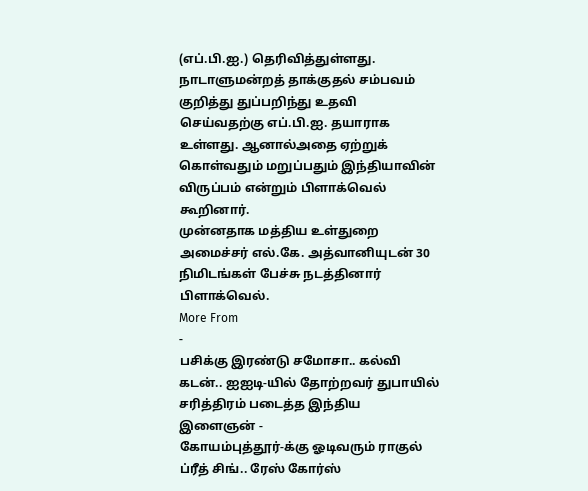(எப்.பி.ஐ.) தெரிவித்துள்ளது.
நாடாளுமன்றத் தாக்குதல் சம்பவம் குறித்து துப்பறிந்து உதவி செய்வதற்கு எப்.பி.ஐ. தயாராக உள்ளது. ஆனால்அதை ஏற்றுக் கொள்வதும் மறுப்பதும் இந்தியாவின் விருப்பம் என்றும் பிளாக்வெல் கூறினார்.
முன்னதாக மத்திய உள்துறை அமைச்சர் எல்.கே. அத்வானியுடன் 30 நிமிடங்கள் பேச்சு நடத்தினார் பிளாக்வெல்.
More From
-
பசிக்கு இரண்டு சமோசா.. கல்வி கடன்.. ஐஐடி-யில் தோற்றவர் துபாயில் சரித்திரம் படைத்த இந்திய இளைஞன் -
கோயம்புத்தூர்-க்கு ஓடிவரும் ராகுல் ப்ரீத் சிங்.. ரேஸ் கோர்ஸ்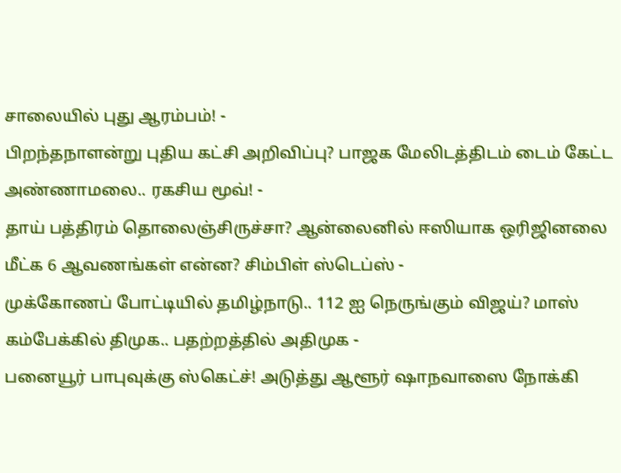சாலையில் புது ஆரம்பம்! -
பிறந்தநாளன்று புதிய கட்சி அறிவிப்பு? பாஜக மேலிடத்திடம் டைம் கேட்ட அண்ணாமலை.. ரகசிய மூவ்! -
தாய் பத்திரம் தொலைஞ்சிருச்சா? ஆன்லைனில் ஈஸியாக ஒரிஜினலை மீட்க 6 ஆவணங்கள் என்ன? சிம்பிள் ஸ்டெப்ஸ் -
முக்கோணப் போட்டியில் தமிழ்நாடு.. 112 ஐ நெருங்கும் விஜய்? மாஸ் கம்பேக்கில் திமுக.. பதற்றத்தில் அதிமுக -
பனையூர் பாபுவுக்கு ஸ்கெட்ச்! அடுத்து ஆளூர் ஷாநவாஸை நோக்கி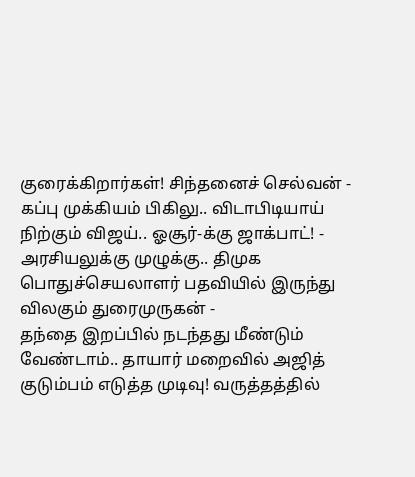குரைக்கிறார்கள்! சிந்தனைச் செல்வன் -
கப்பு முக்கியம் பிகிலு.. விடாபிடியாய் நிற்கும் விஜய்.. ஓசூர்-க்கு ஜாக்பாட்! -
அரசியலுக்கு முழுக்கு.. திமுக பொதுச்செயலாளர் பதவியில் இருந்து விலகும் துரைமுருகன் -
தந்தை இறப்பில் நடந்தது மீண்டும் வேண்டாம்.. தாயார் மறைவில் அஜித் குடும்பம் எடுத்த முடிவு! வருத்தத்தில்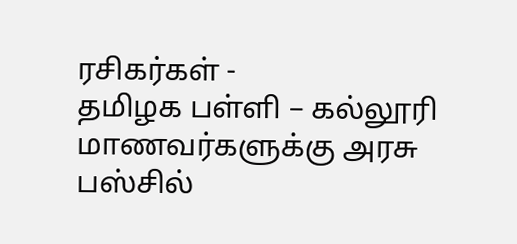ரசிகர்கள் -
தமிழக பள்ளி – கல்லூரி மாணவர்களுக்கு அரசு பஸ்சில்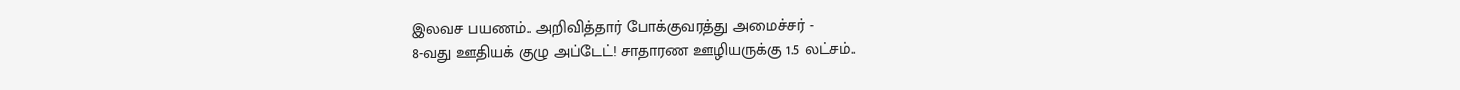இலவச பயணம்.. அறிவித்தார் போக்குவரத்து அமைச்சர் -
8-வது ஊதியக் குழு அப்டேட்! சாதாரண ஊழியருக்கு 1.5 லட்சம்..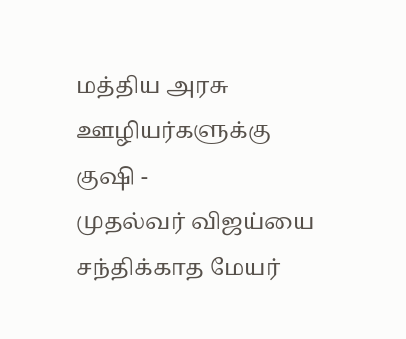மத்திய அரசு ஊழியர்களுக்கு குஷி -
முதல்வர் விஜய்யை சந்திக்காத மேயர்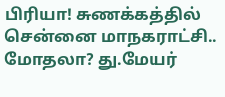பிரியா! சுணக்கத்தில் சென்னை மாநகராட்சி.. மோதலா? து.மேயர்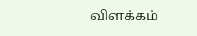விளக்கம்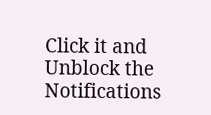Click it and Unblock the Notifications